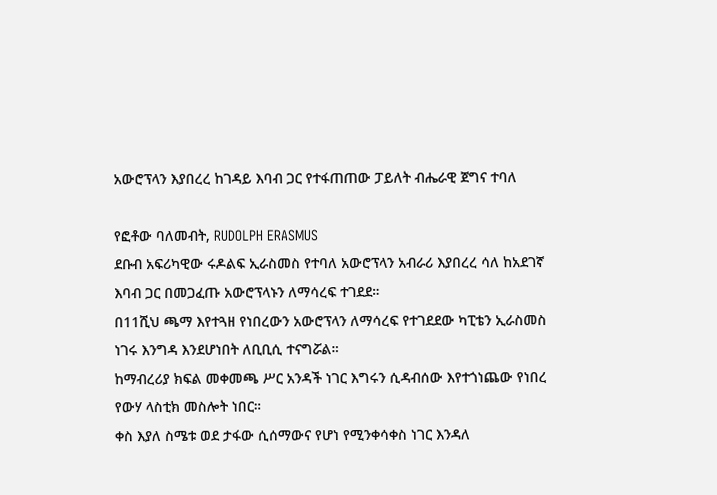አውሮፕላን እያበረረ ከገዳይ እባብ ጋር የተፋጠጠው ፓይለት ብሔራዊ ጀግና ተባለ

የፎቶው ባለመብት, RUDOLPH ERASMUS
ደቡብ አፍሪካዊው ሩዶልፍ ኢራስመስ የተባለ አውሮፕላን አብራሪ እያበረረ ሳለ ከአደገኛ እባብ ጋር በመጋፈጡ አውሮፕላኑን ለማሳረፍ ተገደደ።
በ11ሺህ ጫማ እየተጓዘ የነበረውን አውሮፕላን ለማሳረፍ የተገደደው ካፒቴን ኢራስመስ ነገሩ እንግዳ እንደሆነበት ለቢቢሲ ተናግሯል።
ከማብረሪያ ክፍል መቀመጫ ሥር አንዳች ነገር እግሩን ሲዳብሰው እየተጎነጨው የነበረ የውሃ ላስቲክ መስሎት ነበር።
ቀስ እያለ ስሜቱ ወደ ታፋው ሲሰማውና የሆነ የሚንቀሳቀስ ነገር እንዳለ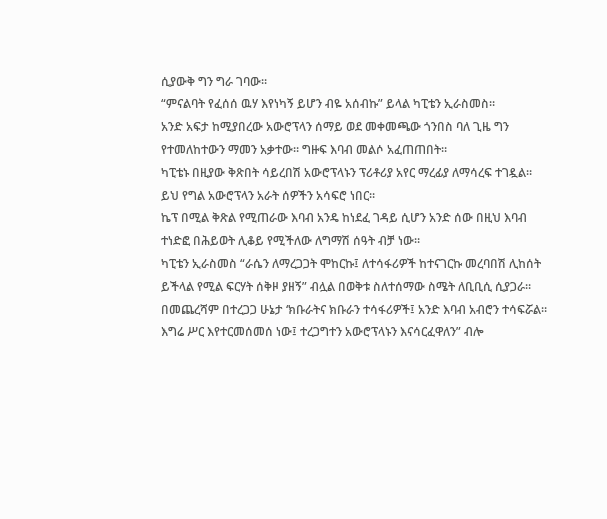ሲያውቅ ግን ግራ ገባው።
“ምናልባት የፈሰሰ ዉሃ እየነካኝ ይሆን ብዬ አሰብኩ” ይላል ካፒቴን ኢራስመስ።
አንድ አፍታ ከሚያበረው አውሮፕላን ሰማይ ወደ መቀመጫው ጎንበስ ባለ ጊዜ ግን የተመለከተውን ማመን አቃተው። ግዙፍ እባብ መልሶ አፈጠጠበት።
ካፒቴኑ በዚያው ቅጽበት ሳይረበሽ አውሮፕላኑን ፕሪቶሪያ አየር ማረፊያ ለማሳረፍ ተገዷል።
ይህ የግል አውሮፕላን አራት ሰዎችን አሳፍሮ ነበር።
ኬፕ በሚል ቅጽል የሚጠራው እባብ አንዴ ከነደፈ ገዳይ ሲሆን አንድ ሰው በዚህ እባብ ተነድፎ በሕይወት ሊቆይ የሚችለው ለግማሽ ሰዓት ብቻ ነው።
ካፒቴን ኢራስመስ “ራሴን ለማረጋጋት ሞከርኩ፤ ለተሳፋሪዎች ከተናገርኩ መረባበሽ ሊከሰት ይችላል የሚል ፍርሃት ሰቅዞ ያዘኝ” ብሏል በወቅቱ ስለተሰማው ስሜት ለቢቢሲ ሲያጋራ።
በመጨረሻም በተረጋጋ ሁኔታ ‘ክቡራትና ክቡራን ተሳፋሪዎች፤ አንድ እባብ አብሮን ተሳፍሯል። እግሬ ሥር እየተርመሰመሰ ነው፤ ተረጋግተን አውሮፕላኑን እናሳርፈዋለን” ብሎ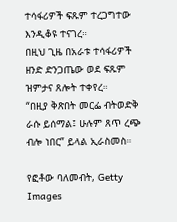ተሳፋሪዎች ፍጹም ተረጋግተው እንዲቆዩ ተናገረ።
በዚህ ጊዜ በአራቱ ተሳፋሪዎች ዘንድ ድንጋጤው ወደ ፍጹም ዝምታና ጸሎት ተቀየረ።
“በዚያ ቅጽበት መርፌ ብትወድቅ ራሱ ይሰማል፤ ሁሉም ጸጥ ረጭ ብሎ ነበር” ይላል ኢራስመስ።

የፎቶው ባለመብት, Getty Images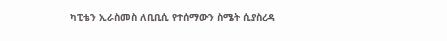ካፒቴን ኢራስመስ ለቢቢሲ የተሰማውን ስሜት ሲያስረዳ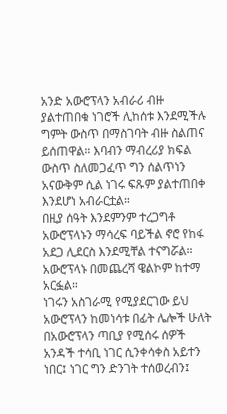አንድ አውሮፕላን አብራሪ ብዙ ያልተጠበቁ ነገሮች ሊከሰቱ እንደሚችሉ ግምት ውስጥ በማስገባት ብዙ ስልጠና ይሰጠዋል። እባብን ማብረሪያ ክፍል ውስጥ ስለመጋፈጥ ግን ሰልጥነን አናውቅም ሲል ነገሩ ፍጹም ያልተጠበቀ እንደሆነ አብራርቷል።
በዚያ ሰዓት እንደምንም ተረጋግቶ አውሮፕላኑን ማሳረፍ ባይችል ኖሮ የከፋ አደጋ ሊደርስ እንደሚቸል ተናግሯል።
አውሮፕላኑ በመጨረሻ ዌልኮም ከተማ አርፏል።
ነገሩን አስገራሚ የሚያደርገው ይህ አውሮፕላን ከመነሳቱ በፊት ሌሎች ሁለት በአውሮፕላን ጣቢያ የሚሰሩ ሰዎች አንዳች ተሳቢ ነገር ሲንቀሳቀስ አይተን ነበር፤ ነገር ግን ድንገት ተሰወረብን፤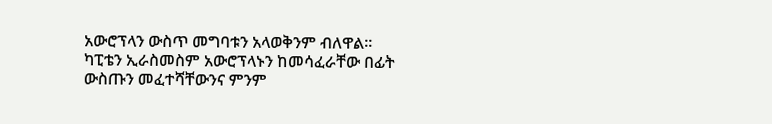አውሮፕላን ውስጥ መግባቱን አላወቅንም ብለዋል።
ካፒቴን ኢራስመስም አውሮፕላኑን ከመሳፈራቸው በፊት ውስጡን መፈተሻቸውንና ምንም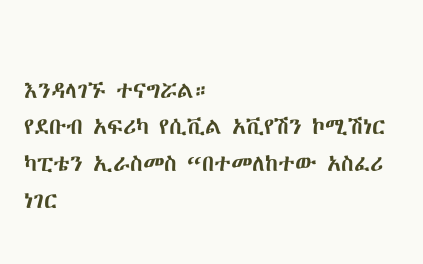እንዳላገኙ ተናግሯል።
የደቡብ አፍሪካ የሲቪል አቪየሽን ኮሚሽነር ካፒቴን ኢራስመስ “በተመለከተው አስፈሪ ነገር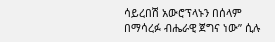ሳይረበሽ አውሮፕላኑን በሰላም በማሳረፉ ብሔራዊ ጀግና ነው” ሲሉ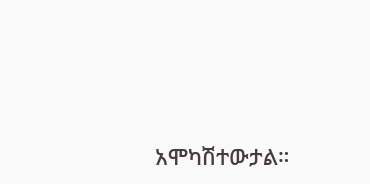አሞካሽተውታል።